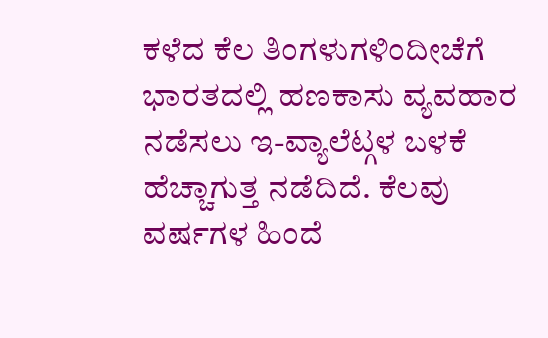ಕಳೆದ ಕೆಲ ತಿಂಗಳುಗಳಿಂದೀಚೆಗೆ ಭಾರತದಲ್ಲಿ ಹಣಕಾಸು ವ್ಯವಹಾರ ನಡೆಸಲು ಇ-ವ್ಯಾಲೆಟ್ಗಳ ಬಳಕೆ ಹೆಚ್ಚಾಗುತ್ತ ನಡೆದಿದೆ. ಕೆಲವು ವರ್ಷಗಳ ಹಿಂದೆ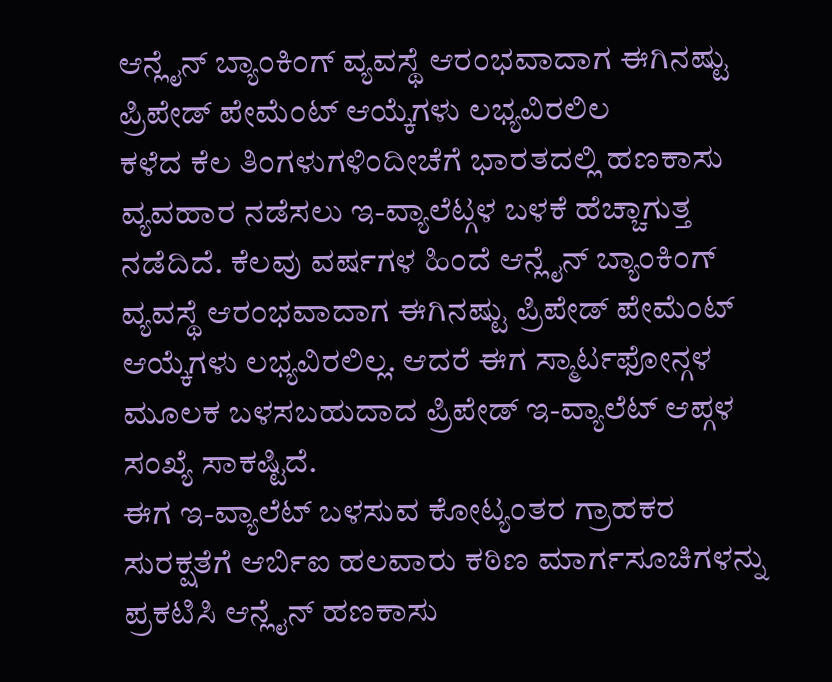ಆನ್ಲೈನ್ ಬ್ಯಾಂಕಿಂಗ್ ವ್ಯವಸ್ಥೆ ಆರಂಭವಾದಾಗ ಈಗಿನಷ್ಟು ಪ್ರಿಪೇಡ್ ಪೇಮೆಂಟ್ ಆಯ್ಕೆಗಳು ಲಭ್ಯವಿರಲಿಲ
ಕಳೆದ ಕೆಲ ತಿಂಗಳುಗಳಿಂದೀಚೆಗೆ ಭಾರತದಲ್ಲಿ ಹಣಕಾಸು ವ್ಯವಹಾರ ನಡೆಸಲು ಇ-ವ್ಯಾಲೆಟ್ಗಳ ಬಳಕೆ ಹೆಚ್ಚಾಗುತ್ತ ನಡೆದಿದೆ. ಕೆಲವು ವರ್ಷಗಳ ಹಿಂದೆ ಆನ್ಲೈನ್ ಬ್ಯಾಂಕಿಂಗ್ ವ್ಯವಸ್ಥೆ ಆರಂಭವಾದಾಗ ಈಗಿನಷ್ಟು ಪ್ರಿಪೇಡ್ ಪೇಮೆಂಟ್ ಆಯ್ಕೆಗಳು ಲಭ್ಯವಿರಲಿಲ್ಲ. ಆದರೆ ಈಗ ಸ್ಮಾರ್ಟಫೋನ್ಗಳ ಮೂಲಕ ಬಳಸಬಹುದಾದ ಪ್ರಿಪೇಡ್ ಇ-ವ್ಯಾಲೆಟ್ ಆಪ್ಗಳ ಸಂಖ್ಯೆ ಸಾಕಷ್ಟಿದೆ.
ಈಗ ಇ-ವ್ಯಾಲೆಟ್ ಬಳಸುವ ಕೋಟ್ಯಂತರ ಗ್ರಾಹಕರ ಸುರಕ್ಷತೆಗೆ ಆರ್ಬಿಐ ಹಲವಾರು ಕಠಿಣ ಮಾರ್ಗಸೂಚಿಗಳನ್ನು ಪ್ರಕಟಿಸಿ ಆನ್ಲೈನ್ ಹಣಕಾಸು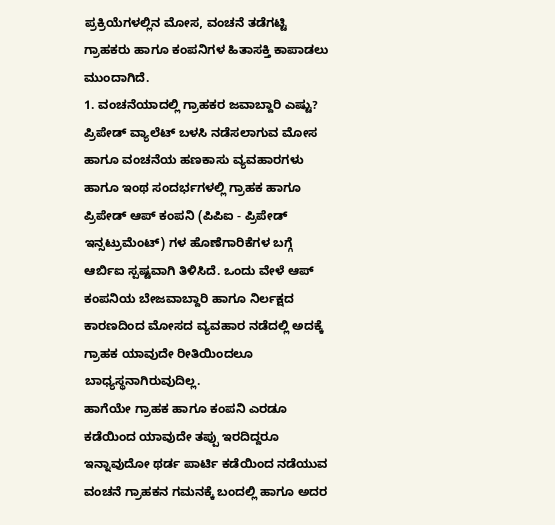ಪ್ರಕ್ರಿಯೆಗಳಲ್ಲಿನ ಮೋಸ, ವಂಚನೆ ತಡೆಗಟ್ಟಿ ಗ್ರಾಹಕರು ಹಾಗೂ ಕಂಪನಿಗಳ ಹಿತಾಸಕ್ತಿ ಕಾಪಾಡಲು ಮುಂದಾಗಿದೆ.
1. ವಂಚನೆಯಾದಲ್ಲಿ ಗ್ರಾಹಕರ ಜವಾಬ್ದಾರಿ ಎಷ್ಟು?
ಪ್ರಿಪೇಡ್ ವ್ಯಾಲೆಟ್ ಬಳಸಿ ನಡೆಸಲಾಗುವ ಮೋಸ ಹಾಗೂ ವಂಚನೆಯ ಹಣಕಾಸು ವ್ಯವಹಾರಗಳು ಹಾಗೂ ಇಂಥ ಸಂದರ್ಭಗಳಲ್ಲಿ ಗ್ರಾಹಕ ಹಾಗೂ ಪ್ರಿಪೇಡ್ ಆಪ್ ಕಂಪನಿ (ಪಿಪಿಐ - ಪ್ರಿಪೇಡ್ ಇನ್ಸಟ್ರುಮೆಂಟ್) ಗಳ ಹೊಣೆಗಾರಿಕೆಗಳ ಬಗ್ಗೆ ಆರ್ಬಿಐ ಸ್ಪಷ್ಟವಾಗಿ ತಿಳಿಸಿದೆ. ಒಂದು ವೇಳೆ ಆಪ್ ಕಂಪನಿಯ ಬೇಜವಾಬ್ದಾರಿ ಹಾಗೂ ನಿರ್ಲಕ್ಷದ ಕಾರಣದಿಂದ ಮೋಸದ ವ್ಯವಹಾರ ನಡೆದಲ್ಲಿ ಅದಕ್ಕೆ ಗ್ರಾಹಕ ಯಾವುದೇ ರೀತಿಯಿಂದಲೂ ಬಾಧ್ಯಸ್ಥನಾಗಿರುವುದಿಲ್ಲ.
ಹಾಗೆಯೇ ಗ್ರಾಹಕ ಹಾಗೂ ಕಂಪನಿ ಎರಡೂ ಕಡೆಯಿಂದ ಯಾವುದೇ ತಪ್ಪು ಇರದಿದ್ದರೂ ಇನ್ನಾವುದೋ ಥರ್ಡ ಪಾರ್ಟಿ ಕಡೆಯಿಂದ ನಡೆಯುವ ವಂಚನೆ ಗ್ರಾಹಕನ ಗಮನಕ್ಕೆ ಬಂದಲ್ಲಿ ಹಾಗೂ ಅದರ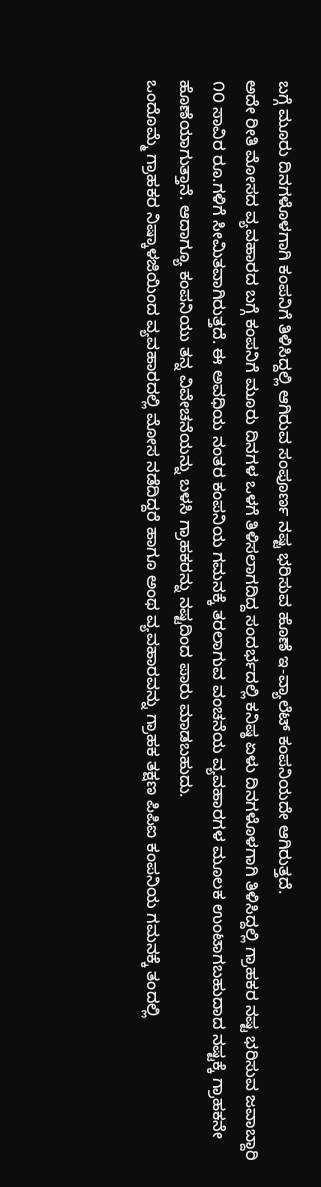ಬಗ್ಗೆ ಮೂರು ದಿನಗಳೊಳಗಾಗಿ ಕಂಪನಿಗೆ ತಿಳಿಸಿದ್ದಲ್ಲಿ ಆಗಿರುವ ಸಂಪೂರ್ಣ ನಷ್ಟ ಭರಿಸುವ ಹೊಣೆ ಇ-ವ್ಯಾಲೆಟ್ ಕಂಪನಿಯದೇ ಆಗಿರುತ್ತದೆ.
ಅದೇ ರೀತಿ ಮೋಸದ ವ್ಯವಹಾರದ ಬಗ್ಗೆ ಕಂಪನಿಗೆ ಮೂರು ದಿನಗಳ ಒಳಗೆ ತಿಳಿಸಲಾಗದಿದ್ದ ಸಂದರ್ಭದಲ್ಲಿ ಕನಿಷ್ಠ ಏಳು ದಿನಗಳೊಳಗಾಗಿ ತಿಳಿಸಿದ್ದಲ್ಲಿ ಗ್ರಾಹಕರ ನಷ್ಟ ಭರಿಸುವ ಜವಾಬ್ದಾರಿ ೧೦ ಸಾವಿರ ರೂ.ಗಳಿಗೆ ಸೀಮಿತವಾಗಿರುತ್ತದೆ. ಈ ಅವಧಿಯ ನಂತರ ಕಂಪನಿಯ ಗಮನಕ್ಕೆ ತರಲಾಗುವ ವಂಚನೆಯ ವ್ಯವಹಾರಗಳ ಮೂಲಕ ಉಂಟಾಗಬಹುದಾದ ನಷ್ಟಕ್ಕೆ ಗ್ರಾಹಕನೇ ಹೊಣೆಯಾಗುತ್ತಾನೆ. ಆದಾಗ್ಯೂ ಕಂಪನಿಯು ತನ್ನ ವಿವೇಚನೆಯನ್ನು ಬಳಸಿ ಗ್ರಾಹಕರನ್ನು ನಷ್ಟದಿಂದ ಪಾರು ಮಾಡಬಹುದು.
ಒಂದೊಮ್ಮೆ ಗ್ರಾಹಕರ ನಿಷ್ಕಾಳಜಿಯಿಂದ ವ್ಯವಹಾರದಲ್ಲಿ ಮೋಸ ನಡೆದಿದ್ದರೆ ಹಾಗೂ ಅಂಥ ವ್ಯವಹಾರವನ್ನು ಗ್ರಾಹಕ ತಕ್ಷಣ ಪಿಪಿಐ ಕಂಪನಿಯ ಗಮನಕ್ಕೆ ತಂದಲ್ಲಿ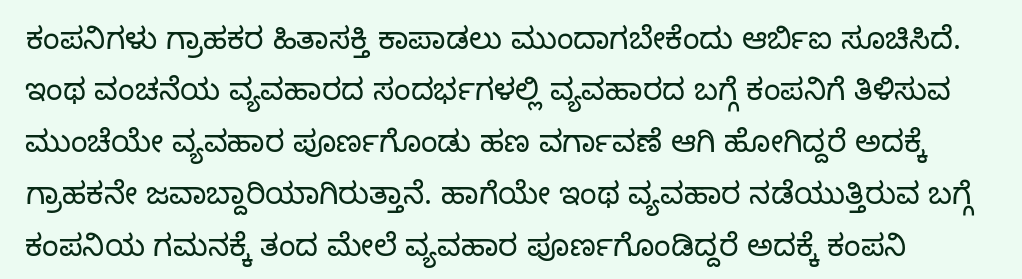ಕಂಪನಿಗಳು ಗ್ರಾಹಕರ ಹಿತಾಸಕ್ತಿ ಕಾಪಾಡಲು ಮುಂದಾಗಬೇಕೆಂದು ಆರ್ಬಿಐ ಸೂಚಿಸಿದೆ. ಇಂಥ ವಂಚನೆಯ ವ್ಯವಹಾರದ ಸಂದರ್ಭಗಳಲ್ಲಿ ವ್ಯವಹಾರದ ಬಗ್ಗೆ ಕಂಪನಿಗೆ ತಿಳಿಸುವ ಮುಂಚೆಯೇ ವ್ಯವಹಾರ ಪೂರ್ಣಗೊಂಡು ಹಣ ವರ್ಗಾವಣೆ ಆಗಿ ಹೋಗಿದ್ದರೆ ಅದಕ್ಕೆ ಗ್ರಾಹಕನೇ ಜವಾಬ್ದಾರಿಯಾಗಿರುತ್ತಾನೆ. ಹಾಗೆಯೇ ಇಂಥ ವ್ಯವಹಾರ ನಡೆಯುತ್ತಿರುವ ಬಗ್ಗೆ ಕಂಪನಿಯ ಗಮನಕ್ಕೆ ತಂದ ಮೇಲೆ ವ್ಯವಹಾರ ಪೂರ್ಣಗೊಂಡಿದ್ದರೆ ಅದಕ್ಕೆ ಕಂಪನಿ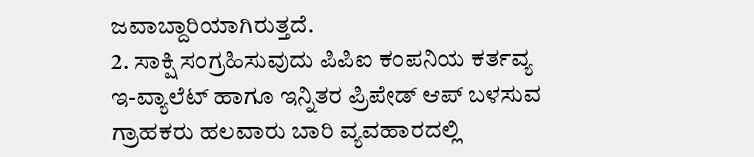ಜವಾಬ್ದಾರಿಯಾಗಿರುತ್ತದೆ.
2. ಸಾಕ್ಷಿ ಸಂಗ್ರಹಿಸುವುದು ಪಿಪಿಐ ಕಂಪನಿಯ ಕರ್ತವ್ಯ
ಇ-ವ್ಯಾಲೆಟ್ ಹಾಗೂ ಇನ್ನಿತರ ಪ್ರಿಪೇಡ್ ಆಪ್ ಬಳಸುವ ಗ್ರಾಹಕರು ಹಲವಾರು ಬಾರಿ ವ್ಯವಹಾರದಲ್ಲಿ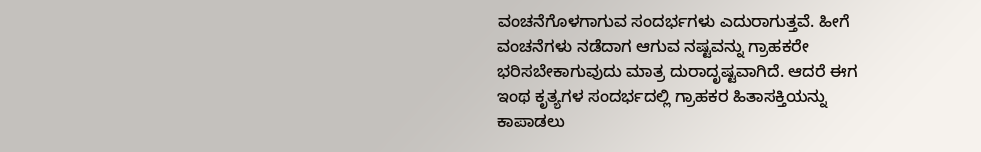ವಂಚನೆಗೊಳಗಾಗುವ ಸಂದರ್ಭಗಳು ಎದುರಾಗುತ್ತವೆ. ಹೀಗೆ ವಂಚನೆಗಳು ನಡೆದಾಗ ಆಗುವ ನಷ್ಟವನ್ನು ಗ್ರಾಹಕರೇ ಭರಿಸಬೇಕಾಗುವುದು ಮಾತ್ರ ದುರಾದೃಷ್ಟವಾಗಿದೆ. ಆದರೆ ಈಗ ಇಂಥ ಕೃತ್ಯಗಳ ಸಂದರ್ಭದಲ್ಲಿ ಗ್ರಾಹಕರ ಹಿತಾಸಕ್ತಿಯನ್ನು ಕಾಪಾಡಲು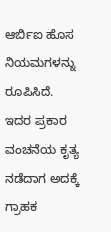ಆರ್ಬಿಐ ಹೊಸ ನಿಯಮಗಳನ್ನು ರೂಪಿಸಿದೆ. ಇದರ ಪ್ರಕಾರ ವಂಚನೆಯ ಕೃತ್ಯ ನಡೆದಾಗ ಅದಕ್ಕೆ ಗ್ರಾಹಕ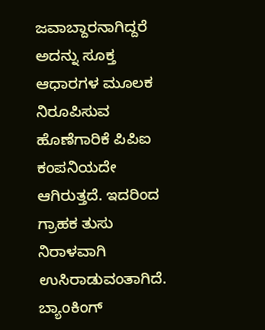ಜವಾಬ್ದಾರನಾಗಿದ್ದರೆ ಅದನ್ನು ಸೂಕ್ತ ಆಧಾರಗಳ ಮೂಲಕ ನಿರೂಪಿಸುವ ಹೊಣೆಗಾರಿಕೆ ಪಿಪಿಐ ಕಂಪನಿಯದೇ ಆಗಿರುತ್ತದೆ. ಇದರಿಂದ ಗ್ರಾಹಕ ತುಸು ನಿರಾಳವಾಗಿ ಉಸಿರಾಡುವಂತಾಗಿದೆ. ಬ್ಯಾಂಕಿಂಗ್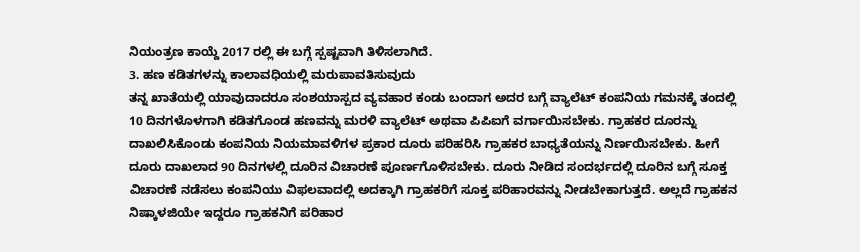ನಿಯಂತ್ರಣ ಕಾಯ್ದೆ 2017 ರಲ್ಲಿ ಈ ಬಗ್ಗೆ ಸ್ಪಷ್ಟವಾಗಿ ತಿಳಿಸಲಾಗಿದೆ.
3. ಹಣ ಕಡಿತಗಳನ್ನು ಕಾಲಾವಧಿಯಲ್ಲಿ ಮರುಪಾವತಿಸುವುದು
ತನ್ನ ಖಾತೆಯಲ್ಲಿ ಯಾವುದಾದರೂ ಸಂಶಯಾಸ್ಪದ ವ್ಯವಹಾರ ಕಂಡು ಬಂದಾಗ ಅದರ ಬಗ್ಗೆ ವ್ಯಾಲೆಟ್ ಕಂಪನಿಯ ಗಮನಕ್ಕೆ ತಂದಲ್ಲಿ 10 ದಿನಗಳೊಳಗಾಗಿ ಕಡಿತಗೊಂಡ ಹಣವನ್ನು ಮರಳಿ ವ್ಯಾಲೆಟ್ ಅಥವಾ ಪಿಪಿಐಗೆ ವರ್ಗಾಯಿಸಬೇಕು. ಗ್ರಾಹಕರ ದೂರನ್ನು ದಾಖಲಿಸಿಕೊಂಡು ಕಂಪನಿಯ ನಿಯಮಾವಳಿಗಳ ಪ್ರಕಾರ ದೂರು ಪರಿಹರಿಸಿ ಗ್ರಾಹಕರ ಬಾಧ್ಯತೆಯನ್ನು ನಿರ್ಣಯಿಸಬೇಕು. ಹೀಗೆ ದೂರು ದಾಖಲಾದ 90 ದಿನಗಳಲ್ಲಿ ದೂರಿನ ವಿಚಾರಣೆ ಪೂರ್ಣಗೊಳಿಸಬೇಕು. ದೂರು ನೀಡಿದ ಸಂದರ್ಭದಲ್ಲಿ ದೂರಿನ ಬಗ್ಗೆ ಸೂಕ್ತ ವಿಚಾರಣೆ ನಡೆಸಲು ಕಂಪನಿಯು ವಿಫಲವಾದಲ್ಲಿ ಅದಕ್ಕಾಗಿ ಗ್ರಾಹಕರಿಗೆ ಸೂಕ್ತ ಪರಿಹಾರವನ್ನು ನೀಡಬೇಕಾಗುತ್ತದೆ. ಅಲ್ಲದೆ ಗ್ರಾಹಕನ ನಿಷ್ಕಾಳಜಿಯೇ ಇದ್ದರೂ ಗ್ರಾಹಕನಿಗೆ ಪರಿಹಾರ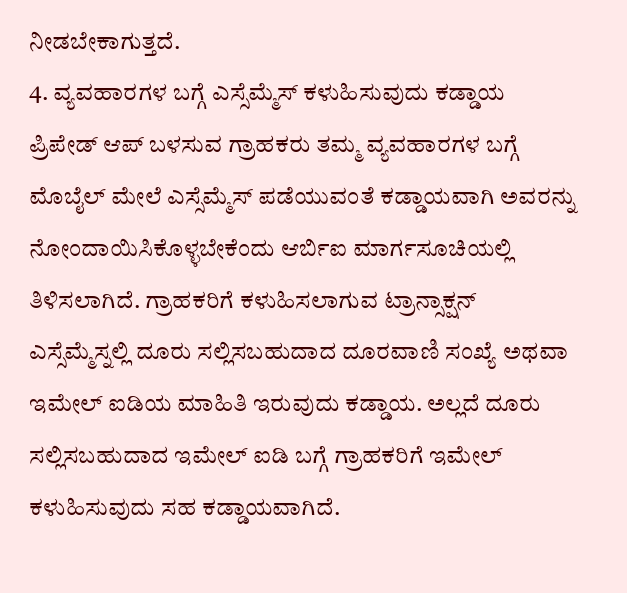ನೀಡಬೇಕಾಗುತ್ತದೆ.
4. ವ್ಯವಹಾರಗಳ ಬಗ್ಗೆ ಎಸ್ಸೆಮ್ಮೆಸ್ ಕಳುಹಿಸುವುದು ಕಡ್ಡಾಯ
ಪ್ರಿಪೇಡ್ ಆಪ್ ಬಳಸುವ ಗ್ರಾಹಕರು ತಮ್ಮ ವ್ಯವಹಾರಗಳ ಬಗ್ಗೆ ಮೊಬೈಲ್ ಮೇಲೆ ಎಸ್ಸೆಮ್ಮೆಸ್ ಪಡೆಯುವಂತೆ ಕಡ್ಡಾಯವಾಗಿ ಅವರನ್ನು ನೋಂದಾಯಿಸಿಕೊಳ್ಳಬೇಕೆಂದು ಆರ್ಬಿಐ ಮಾರ್ಗಸೂಚಿಯಲ್ಲಿ ತಿಳಿಸಲಾಗಿದೆ. ಗ್ರಾಹಕರಿಗೆ ಕಳುಹಿಸಲಾಗುವ ಟ್ರಾನ್ಸಾಕ್ಷನ್ ಎಸ್ಸೆಮ್ಮೆಸ್ನಲ್ಲಿ ದೂರು ಸಲ್ಲಿಸಬಹುದಾದ ದೂರವಾಣಿ ಸಂಖ್ಯೆ ಅಥವಾ ಇಮೇಲ್ ಐಡಿಯ ಮಾಹಿತಿ ಇರುವುದು ಕಡ್ಡಾಯ. ಅಲ್ಲದೆ ದೂರು ಸಲ್ಲಿಸಬಹುದಾದ ಇಮೇಲ್ ಐಡಿ ಬಗ್ಗೆ ಗ್ರಾಹಕರಿಗೆ ಇಮೇಲ್ ಕಳುಹಿಸುವುದು ಸಹ ಕಡ್ಡಾಯವಾಗಿದೆ.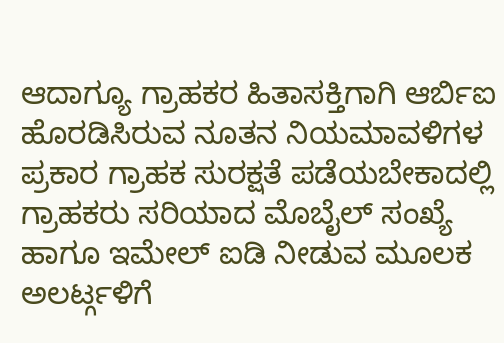ಆದಾಗ್ಯೂ ಗ್ರಾಹಕರ ಹಿತಾಸಕ್ತಿಗಾಗಿ ಆರ್ಬಿಐ ಹೊರಡಿಸಿರುವ ನೂತನ ನಿಯಮಾವಳಿಗಳ ಪ್ರಕಾರ ಗ್ರಾಹಕ ಸುರಕ್ಷತೆ ಪಡೆಯಬೇಕಾದಲ್ಲಿ ಗ್ರಾಹಕರು ಸರಿಯಾದ ಮೊಬೈಲ್ ಸಂಖ್ಯೆ ಹಾಗೂ ಇಮೇಲ್ ಐಡಿ ನೀಡುವ ಮೂಲಕ ಅಲರ್ಟ್ಗಳಿಗೆ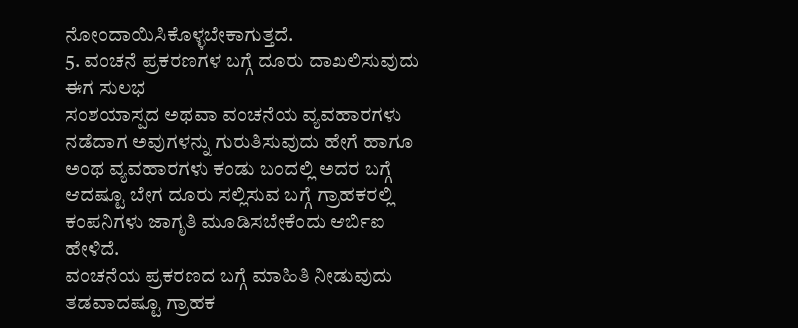ನೋಂದಾಯಿಸಿಕೊಳ್ಳಬೇಕಾಗುತ್ತದೆ.
5. ವಂಚನೆ ಪ್ರಕರಣಗಳ ಬಗ್ಗೆ ದೂರು ದಾಖಲಿಸುವುದು ಈಗ ಸುಲಭ
ಸಂಶಯಾಸ್ಪದ ಅಥವಾ ವಂಚನೆಯ ವ್ಯವಹಾರಗಳು ನಡೆದಾಗ ಅವುಗಳನ್ನು ಗುರುತಿಸುವುದು ಹೇಗೆ ಹಾಗೂ ಅಂಥ ವ್ಯವಹಾರಗಳು ಕಂಡು ಬಂದಲ್ಲಿ ಅದರ ಬಗ್ಗೆ ಆದಷ್ಟೂ ಬೇಗ ದೂರು ಸಲ್ಲಿಸುವ ಬಗ್ಗೆ ಗ್ರಾಹಕರಲ್ಲಿ ಕಂಪನಿಗಳು ಜಾಗೃತಿ ಮೂಡಿಸಬೇಕೆಂದು ಆರ್ಬಿಐ ಹೇಳಿದೆ.
ವಂಚನೆಯ ಪ್ರಕರಣದ ಬಗ್ಗೆ ಮಾಹಿತಿ ನೀಡುವುದು ತಡವಾದಷ್ಟೂ ಗ್ರಾಹಕ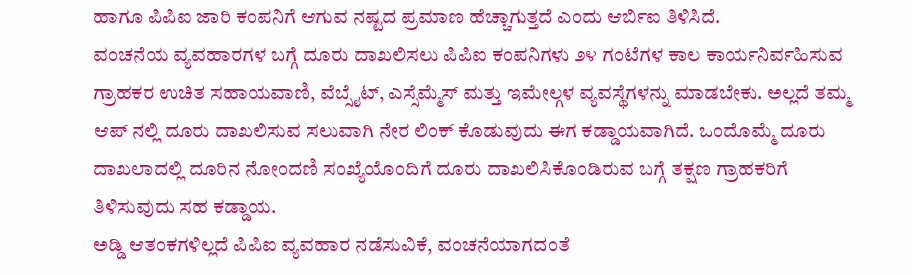ಹಾಗೂ ಪಿಪಿಐ ಜಾರಿ ಕಂಪನಿಗೆ ಆಗುವ ನಷ್ಟದ ಪ್ರಮಾಣ ಹೆಚ್ಚಾಗುತ್ತದೆ ಎಂದು ಆರ್ಬಿಐ ತಿಳಿಸಿದೆ.
ವಂಚನೆಯ ವ್ಯವಹಾರಗಳ ಬಗ್ಗೆ ದೂರು ದಾಖಲಿಸಲು ಪಿಪಿಐ ಕಂಪನಿಗಳು ೨೪ ಗಂಟೆಗಳ ಕಾಲ ಕಾರ್ಯನಿರ್ವಹಿಸುವ ಗ್ರಾಹಕರ ಉಚಿತ ಸಹಾಯವಾಣಿ, ವೆಬ್ಸೈಟ್, ಎಸ್ಸೆಮ್ಮೆಸ್ ಮತ್ತು ಇಮೇಲ್ಗಳ ವ್ಯವಸ್ಥೆಗಳನ್ನು ಮಾಡಬೇಕು. ಅಲ್ಲದೆ ತಮ್ಮ ಆಪ್ ನಲ್ಲಿ ದೂರು ದಾಖಲಿಸುವ ಸಲುವಾಗಿ ನೇರ ಲಿಂಕ್ ಕೊಡುವುದು ಈಗ ಕಡ್ಡಾಯವಾಗಿದೆ. ಒಂದೊಮ್ಮೆ ದೂರು ದಾಖಲಾದಲ್ಲಿ ದೂರಿನ ನೋಂದಣಿ ಸಂಖ್ಯೆಯೊಂದಿಗೆ ದೂರು ದಾಖಲಿಸಿಕೊಂಡಿರುವ ಬಗ್ಗೆ ತಕ್ಷಣ ಗ್ರಾಹಕರಿಗೆ ತಿಳಿಸುವುದು ಸಹ ಕಡ್ಡಾಯ.
ಅಡ್ಡಿ ಆತಂಕಗಳಿಲ್ಲದೆ ಪಿಪಿಐ ವ್ಯವಹಾರ ನಡೆಸುವಿಕೆ, ವಂಚನೆಯಾಗದಂತೆ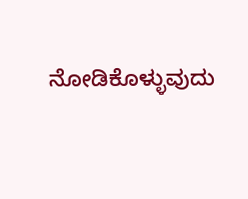ನೋಡಿಕೊಳ್ಳುವುದು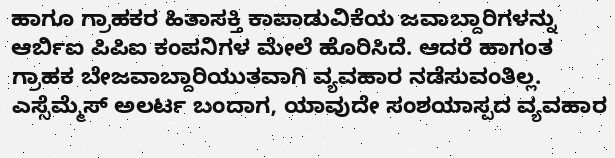ಹಾಗೂ ಗ್ರಾಹಕರ ಹಿತಾಸಕ್ತಿ ಕಾಪಾಡುವಿಕೆಯ ಜವಾಬ್ದಾರಿಗಳನ್ನು ಆರ್ಬಿಐ ಪಿಪಿಐ ಕಂಪನಿಗಳ ಮೇಲೆ ಹೊರಿಸಿದೆ. ಆದರೆ ಹಾಗಂತ ಗ್ರಾಹಕ ಬೇಜವಾಬ್ದಾರಿಯುತವಾಗಿ ವ್ಯವಹಾರ ನಡೆಸುವಂತಿಲ್ಲ. ಎಸ್ಸೆಮ್ಮೆಸ್ ಅಲರ್ಟ ಬಂದಾಗ, ಯಾವುದೇ ಸಂಶಯಾಸ್ಪದ ವ್ಯವಹಾರ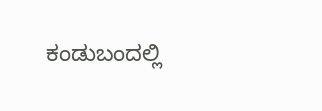ಕಂಡುಬಂದಲ್ಲಿ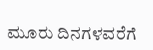ಮೂರು ದಿನಗಳವರೆಗೆ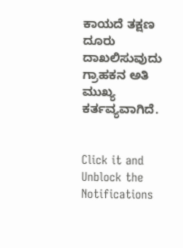ಕಾಯದೆ ತಕ್ಷಣ ದೂರು ದಾಖಲಿಸುವುದು ಗ್ರಾಹಕನ ಅತಿ ಮುಖ್ಯ ಕರ್ತವ್ಯವಾಗಿದೆ.


Click it and Unblock the Notifications